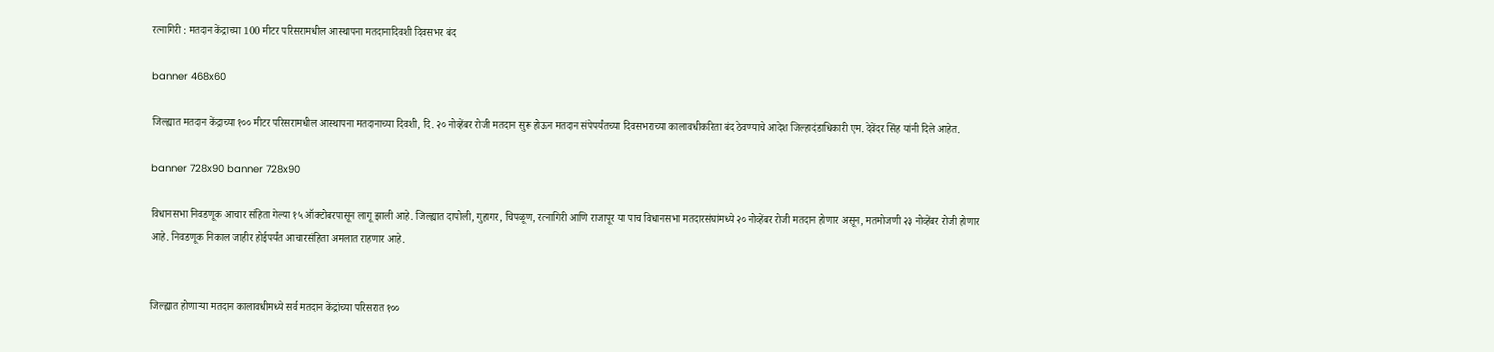रत्नागिरी : मतदान केंद्राच्या 100 मीटर परिसरामधील आस्थापना मतदानादिवशी दिवसभर बंद

banner 468x60

जिल्ह्यात मतदान केंद्राच्या १०० मीटर परिसरामधील आस्थापना मतदानाच्या दिवशी, दि. २० नोव्हेंबर रोजी मतदान सुरू होऊन मतदान संपेपर्यंतच्या दिवसभराच्या कालावधीकरिता बंद ठेवण्याचे आदेश जिल्हादंडाधिकारी एम. देवेंदर सिंह यांनी दिले आहेत.

banner 728x90 banner 728x90

विधानसभा निवडणूक आचार संहिता गेल्या १५ ऑक्टोबरपासून लागू झाली आहे. जिल्ह्यात दापोली, गुहागर, चिपळूण, रत्नागिरी आणि राजापूर या पाच विधानसभा मतदारसंघांमध्ये २० नोव्हेंबर रोजी मतदान होणार असून, मतमोजणी २३ नोव्हेंबर रोजी होणार आहे. निवडणूक निकाल जाहीर होईपर्यंत आचारसंहिता अमलात राहणार आहे.


जिल्ह्यात होणाऱ्या मतदान कालावधीमध्ये सर्व मतदान केंद्रांच्या परिसरात १००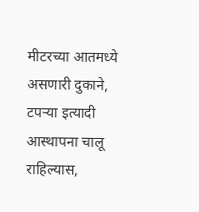मीटरच्या आतमध्ये असणारी दुकाने, टपऱ्या इत्यादी आस्थापना चालू राहिल्यास,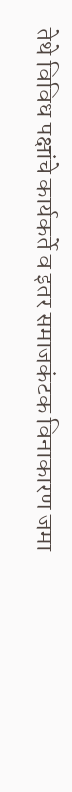तेथे विविध पक्षांचे कार्यकर्ते व इतर समाजकंटक विनाकारण जमा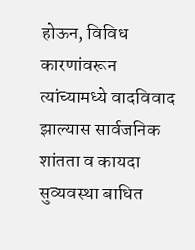होऊन, विविध कारणांवरून त्यांच्यामध्ये वादविवाद झाल्यास सार्वजनिक शांतता व कायदा सुव्यवस्था बाधित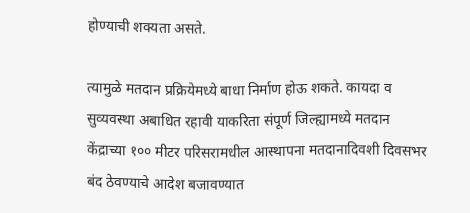होण्याची शक्यता असते.

त्यामुळे मतदान प्रक्रियेमध्ये बाधा निर्माण होऊ शकते. कायदा व सुव्यवस्था अबाधित रहावी याकरिता संपूर्ण जिल्ह्यामध्ये मतदान केंद्राच्या १०० मीटर परिसरामधील आस्थापना मतदानादिवशी दिवसभर बंद ठेवण्याचे आदेश बजावण्यात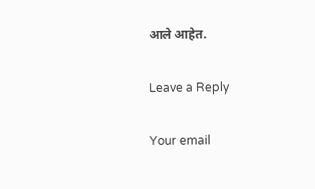आले आहेत.

Leave a Reply

Your email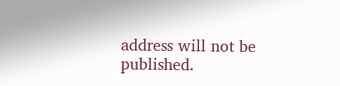address will not be published.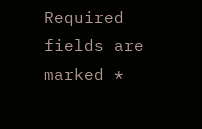Required fields are marked *